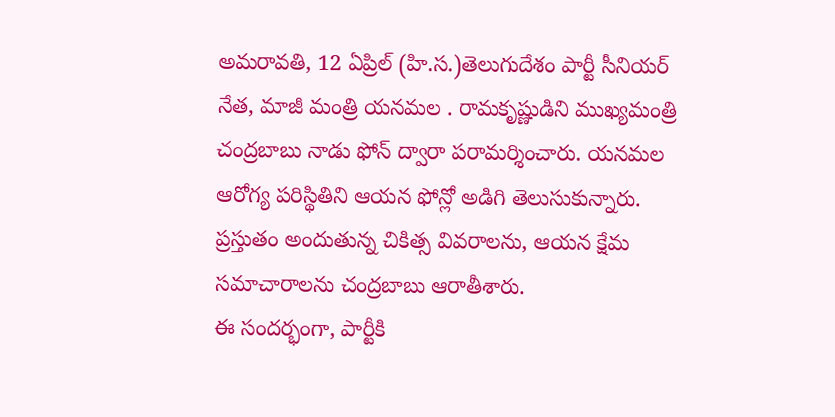అమరావతి, 12 ఏప్రిల్ (హి.స.)తెలుగుదేశం పార్టీ సీనియర్ నేత, మాజీ మంత్రి యనమల . రామకృష్ణుడిని ముఖ్యమంత్రి చంద్రబాబు నాడు ఫోన్ ద్వారా పరామర్శించారు. యనమల ఆరోగ్య పరిస్థితిని ఆయన ఫోన్లో అడిగి తెలుసుకున్నారు. ప్రస్తుతం అందుతున్న చికిత్స వివరాలను, ఆయన క్షేమ సమాచారాలను చంద్రబాబు ఆరాతీశారు.
ఈ సందర్భంగా, పార్టీకి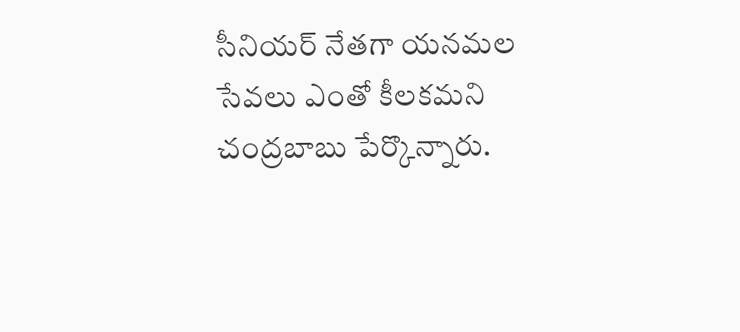సీనియర్ నేతగా యనమల సేవలు ఎంతో కీలకమని చంద్రబాబు పేర్కొన్నారు.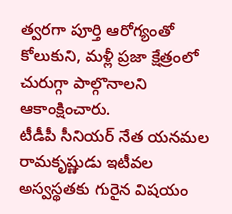త్వరగా పూర్తి ఆరోగ్యంతో కోలుకుని, మళ్లీ ప్రజా క్షేత్రంలో చురుగ్గా పాల్గొనాలని ఆకాంక్షించారు.
టీడీపీ సీనియర్ నేత యనమల రామకృష్ణుడు ఇటీవల అస్వస్థతకు గురైన విషయం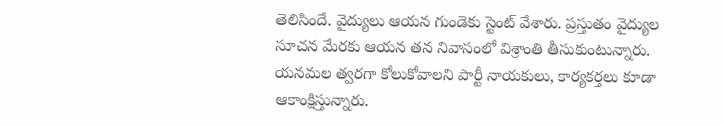తెలిసిందే. వైద్యులు ఆయన గుండెకు స్టెంట్ వేశారు. ప్రస్తుతం వైద్యుల సూచన మేరకు ఆయన తన నివాసంలో విశ్రాంతి తీసుకుంటున్నారు. యనమల త్వరగా కోలుకోవాలని పార్టీ నాయకులు, కార్యకర్తలు కూడా ఆకాంక్షిస్తున్నారు.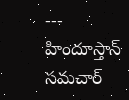---
హిందూస్తాన్ సమచార్